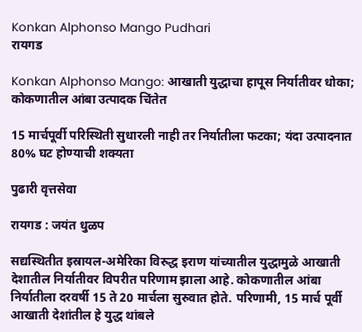Konkan Alphonso Mango Pudhari
रायगड

Konkan Alphonso Mango: आखाती युद्धाचा हापूस निर्यातीवर धोका; कोकणातील आंबा उत्पादक चिंतेत

15 मार्चपूर्वी परिस्थिती सुधारली नाही तर निर्यातीला फटका; यंदा उत्पादनात 80% घट होण्याची शक्यता

पुढारी वृत्तसेवा

रायगड : जयंत धुळप

सद्यस्थितीत इस्रायल-अमेरिका विरुद्ध इराण यांच्यातील युद्धामुळे आखाती देशातील निर्यातीवर विपरीत परिणाम झाला आहे. कोकणातील आंबा निर्यातीला दरवर्षी 15 ते 20 मार्चला सुरुवात होते. परिणामी, 15 मार्च पूर्वी आखाती देशांतील हे युद्ध थांबले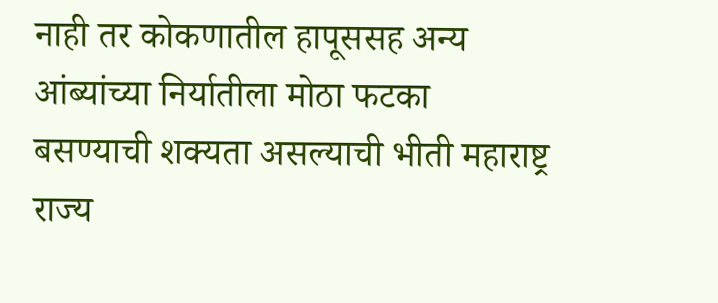नाही तर कोकणातील हापूससह अन्य आंब्यांच्या निर्यातीला मोठा फटका बसण्याची शक्यता असल्याची भीती महाराष्ट्र राज्य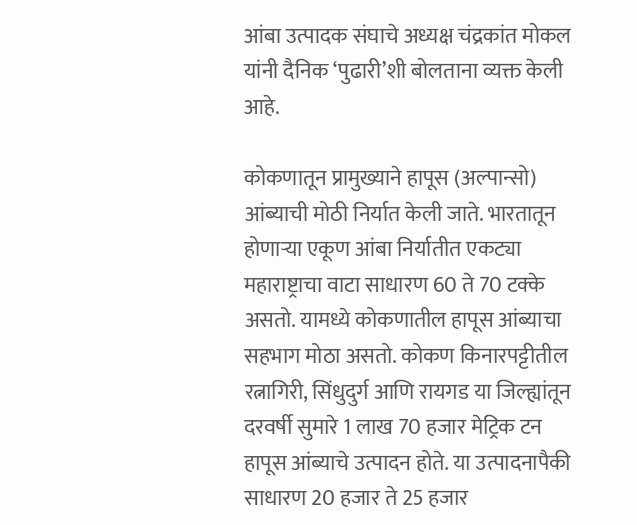आंबा उत्पादक संघाचे अध्यक्ष चंद्रकांत मोकल यांनी दैनिक ‌‘पुढारी‌’शी बोलताना व्यक्त केली आहे.

कोकणातून प्रामुख्याने हापूस (अल्पान्सो) आंब्याची मोठी निर्यात केली जाते. भारतातून होणाऱ्या एकूण आंबा निर्यातीत एकट्या महाराष्ट्राचा वाटा साधारण 60 ते 70 टक्के असतो. यामध्ये कोकणातील हापूस आंब्याचा सहभाग मोठा असतो. कोकण किनारपट्टीतील रत्नागिरी, सिंधुदुर्ग आणि रायगड या जिल्ह्यांतून दरवर्षी सुमारे 1 लाख 70 हजार मेट्रिक टन हापूस आंब्याचे उत्पादन होते. या उत्पादनापैकी साधारण 20 हजार ते 25 हजार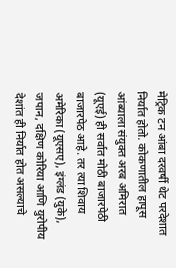मेट्रिक टन आंबा दरवर्षी थेट परदेशात निर्यात होतो. कोकणातील हापूस आंब्याला संयुक्त अरब अमिरात (यूएई) ही सर्वात मोठी बाजारपेठी बाजारपेठ आहे. तर त्या शिवाय अमेरिका (यूएसए), इंग्लंड (युके), जपान, दक्षिण कोरिया आणि युरोपीय देशांत ही निर्यात होत असल्याचे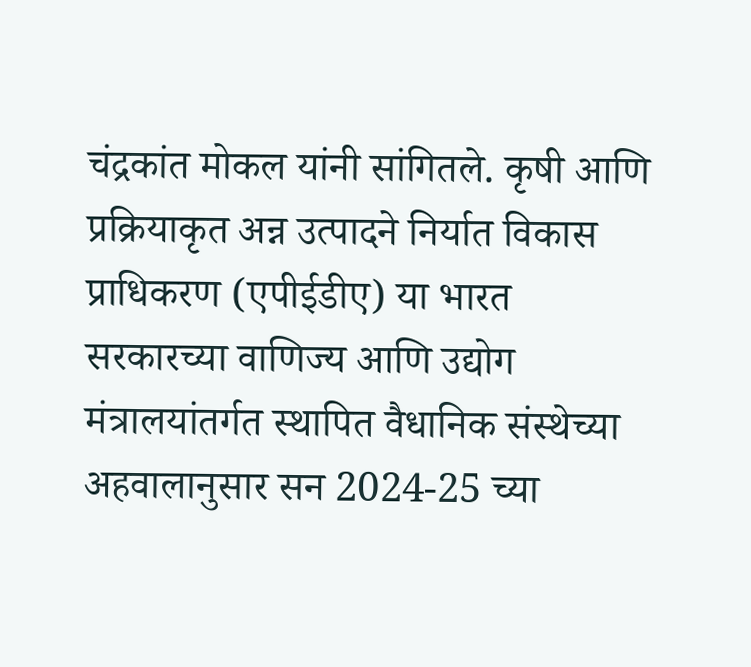चंद्रकांत मोकल यांनी सांगितले. कृषी आणि प्रक्रियाकृत अन्न उत्पादने निर्यात विकास प्राधिकरण (एपीईडीए) या भारत सरकारच्या वाणिज्य आणि उद्योग मंत्रालयांतर्गत स्थापित वैधानिक संस्थेच्या अहवालानुसार सन 2024-25 च्या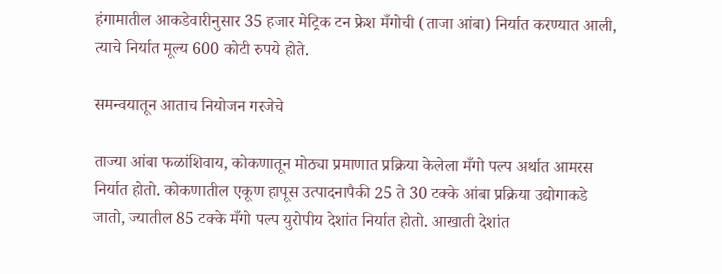हंगामातील आकडेवारीनुसार 35 हजार मेट्रिक टन फ्रेश मँगोची (ताजा आंबा) निर्यात करण्यात आली, त्याचे निर्यात मूल्य 600 कोटी रुपये होते.

समन्वयातून आताच नियोजन गरजेचे

ताज्या आंबा फळांशिवाय, कोकणातून मोठ्या प्रमाणात प्रक्रिया केलेला मँगो पल्प अर्थात आमरस निर्यात होतो. कोकणातील एकूण हापूस उत्पादनापैकी 25 ते 30 टक्के आंबा प्रक्रिया उद्योगाकडे जातो, ज्यातील 85 टक्के मँगो पल्प युरोपीय देशांत निर्यात होतो. आखाती देशांत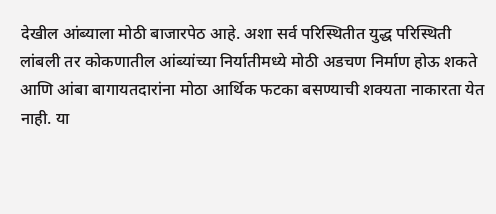देखील आंब्याला मोठी बाजारपेठ आहे. अशा सर्व परिस्थितीत युद्ध परिस्थिती लांबली तर कोकणातील आंब्यांच्या निर्यातीमध्ये मोठी अडचण निर्माण होऊ शकते आणि आंबा बागायतदारांना मोठा आर्थिक फटका बसण्याची शक्यता नाकारता येत नाही. या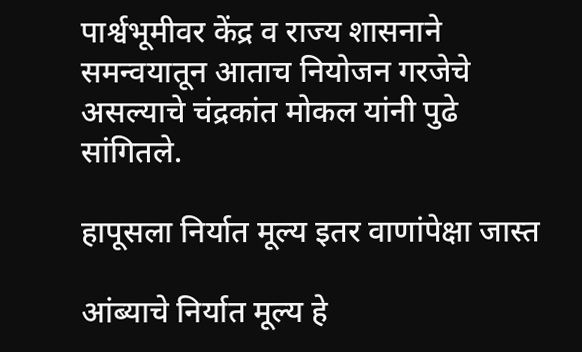पार्श्वभूमीवर केंद्र व राज्य शासनाने समन्वयातून आताच नियोजन गरजेचे असल्याचे चंद्रकांत मोकल यांनी पुढे सांगितले.

हापूसला निर्यात मूल्य इतर वाणांपेक्षा जास्त

आंब्याचे निर्यात मूल्य हे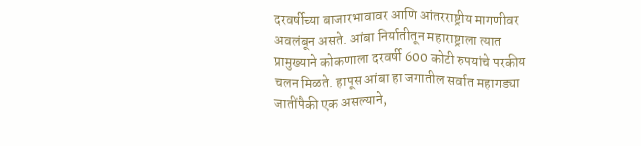दरवर्षीच्या बाजारभावावर आणि आंतरराष्ट्रीय मागणीवर अवलंबून असते. आंबा निर्यातीतून महाराष्ट्राला त्यात प्रामुख्याने कोकणाला दरवर्षी 600 कोटी रुपयांचे परकीय चलन मिळते. हापूस आंबा हा जगातील सर्वात महागड्या जातींपैकी एक असल्याने,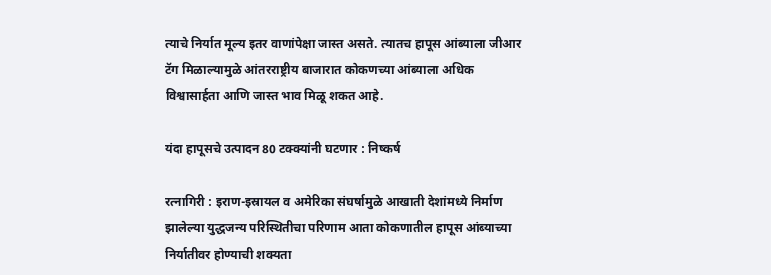त्याचे निर्यात मूल्य इतर वाणांपेक्षा जास्त असते. त्यातच हापूस आंब्याला जीआर टॅग मिळाल्यामुळे आंतरराष्ट्रीय बाजारात कोकणच्या आंब्याला अधिक विश्वासार्हता आणि जास्त भाव मिळू शकत आहे.

यंदा हापूसचे उत्पादन 80 टक्क्यांनी घटणार : निष्कर्ष

रत्नागिरी : इराण-इस्रायल व अमेरिका संघर्षामुळे आखाती देशांमध्ये निर्माण झालेल्या युद्धजन्य परिस्थितीचा परिणाम आता कोकणातील हापूस आंब्याच्या निर्यातीवर होण्याची शक्यता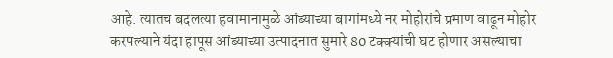आहे. त्यातच बदलत्या हवामानामुळे आंब्याच्या बागांमध्ये नर मोहोरांचे प्रमाण वाढून मोहोर करपल्याने यंदा हापूस आंब्याच्या उत्पादनात सुमारे 80 टक्क्यांची घट होणार असल्याचा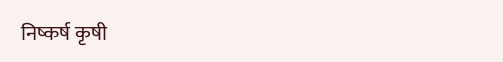निष्कर्ष कृषी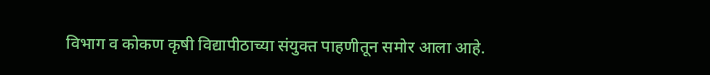विभाग व कोकण कृषी विद्यापीठाच्या संयुक्त पाहणीतून समोर आला आहे.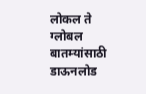लोकल ते ग्लोबल बातम्यांसाठी डाऊनलोड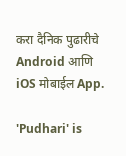करा दैनिक पुढारीचे Android आणि iOS मोबाईल App.

'Pudhari' is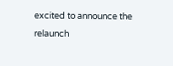excited to announce the relaunch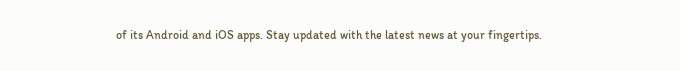of its Android and iOS apps. Stay updated with the latest news at your fingertips.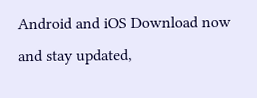Android and iOS Download now and stay updated,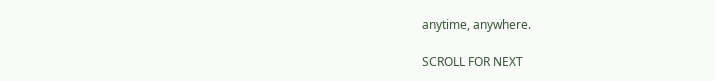anytime, anywhere.

SCROLL FOR NEXT